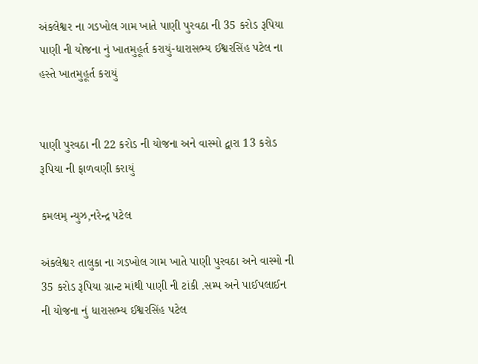અંકલેશ્વર ના ગડખોલ ગામ ખાતે પાણી પુરવઠા ની 35 કરોડ રૂપિયા પાણી ની યોજના નું ખાતમુહૂર્ત કરાયું-ધારાસભ્ય ઈશ્વરસિંહ પટેલ ના હસ્તે ખાતમુહૂર્ત કરાયું


પાણી પુરવઠા ની 22 કરોડ ની યોજના અને વાસ્મો દ્વારા 13 કરોડ રૂપિયા ની ફાળવણી કરાયું

કમલમ્ ન્યુઝ,નરેન્દ્ર પટેલ

અંકલેશ્વર તાલુકા ના ગડખોલ ગામ ખાતે પાણી પુરવઠા અને વાસ્મો ની 35 કરોડ રૂપિયા ગ્રાન્ટ માંથી પાણી ની ટાંકી .સમ્પ અને પાઈપલાઈન ની યોજના નું ધારાસભ્ય ઈશ્વરસિંહ પટેલ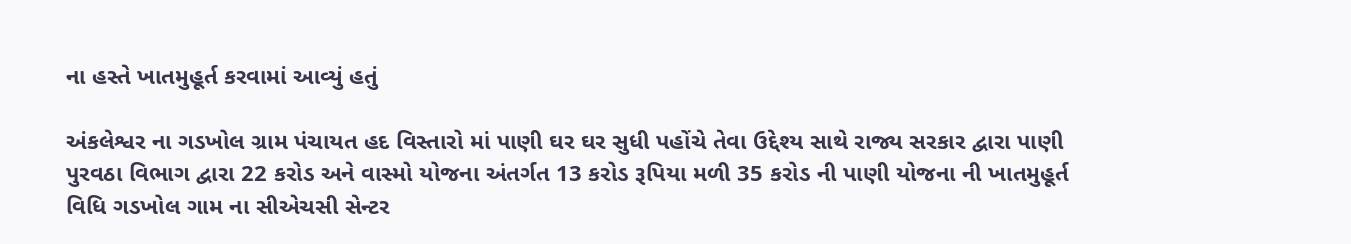ના હસ્તે ખાતમુહૂર્ત કરવામાં આવ્યું હતું

અંકલેશ્વર ના ગડખોલ ગ્રામ પંચાયત હદ વિસ્તારો માં પાણી ઘર ઘર સુધી પહોંચે તેવા ઉદ્દેશ્ય સાથે રાજ્ય સરકાર દ્વારા પાણી પુરવઠા વિભાગ દ્વારા 22 કરોડ અને વાસ્મો યોજના અંતર્ગત 13 કરોડ રૂપિયા મળી 35 કરોડ ની પાણી યોજના ની ખાતમુહૂર્ત વિધિ ગડખોલ ગામ ના સીએચસી સેન્ટર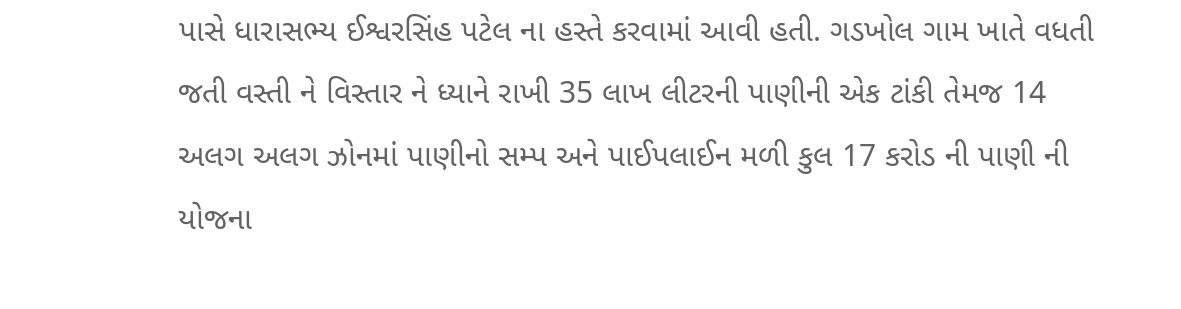પાસે ધારાસભ્ય ઈશ્વરસિંહ પટેલ ના હસ્તે કરવામાં આવી હતી. ગડખોલ ગામ ખાતે વધતી જતી વસ્તી ને વિસ્તાર ને ધ્યાને રાખી 35 લાખ લીટરની પાણીની એક ટાંકી તેમજ 14 અલગ અલગ ઝોનમાં પાણીનો સમ્પ અને પાઈપલાઈન મળી કુલ 17 કરોડ ની પાણી ની યોજના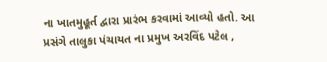ના ખાતમુહૂર્ત દ્વારા પ્રારંભ કરવામાં આવ્યો હતો. આ પ્રસંગે તાલુકા પંચાયત ના પ્રમુખ અરવિંદ પટેલ ,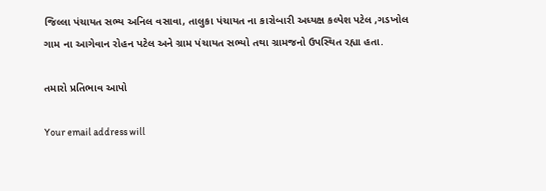જિલ્લા પંચાયત સભ્ય અનિલ વસાવા, તાલુકા પંચાયત ના કારોબારી અધ્યક્ષ કલ્પેશ પટેલ ,ગડખોલ ગામ ના આગેવાન રોહન પટેલ અને ગ્રામ પંચાયત સભ્યો તથા ગ્રામજનો ઉપસ્થિત રહ્યા હતા.

તમારો પ્રતિભાવ આપો

Your email address will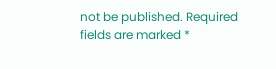not be published. Required fields are marked *